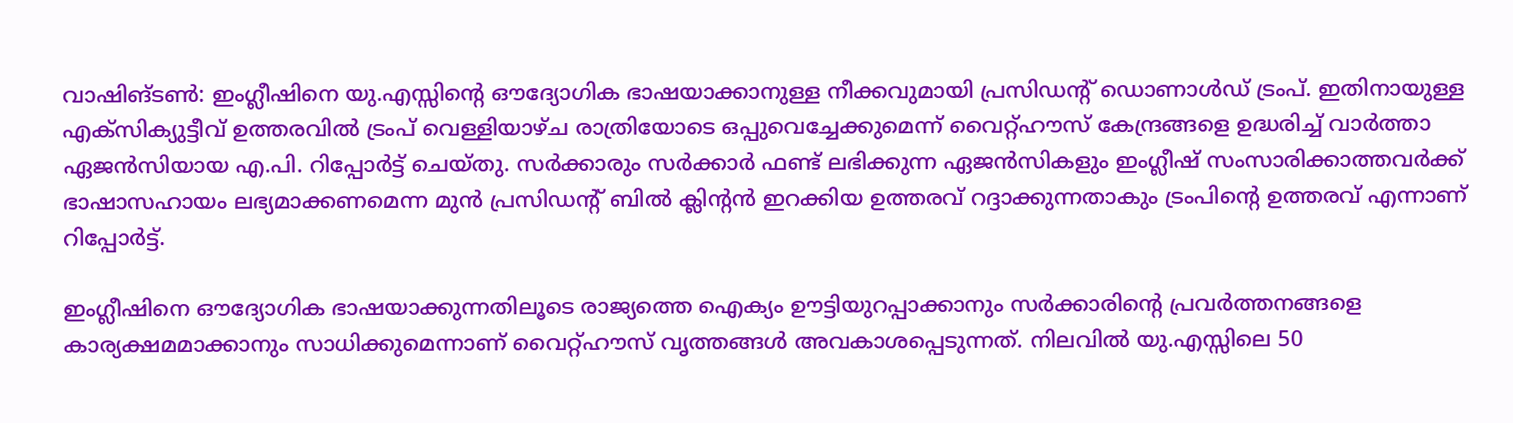വാഷിങ്ടൺ: ഇംഗ്ലീഷിനെ യു.എസ്സിന്റെ ഔദ്യോഗിക ഭാഷയാക്കാനുള്ള നീക്കവുമായി പ്രസിഡന്റ് ഡൊണാൾഡ് ട്രംപ്. ഇതിനായുള്ള എക്സിക്യുട്ടീവ് ഉത്തരവിൽ ട്രംപ് വെള്ളിയാഴ്ച രാത്രിയോടെ ഒപ്പുവെച്ചേക്കുമെന്ന് വൈറ്റ്ഹൗസ് കേന്ദ്രങ്ങളെ ഉദ്ധരിച്ച് വാർത്താ ഏജൻസിയായ എ.പി. റിപ്പോർട്ട് ചെയ്തു. സർക്കാരും സർക്കാർ ഫണ്ട് ലഭിക്കുന്ന ഏജൻസികളും ഇംഗ്ലീഷ് സംസാരിക്കാത്തവർക്ക് ഭാഷാസഹായം ലഭ്യമാക്കണമെന്ന മുൻ പ്രസിഡന്റ് ബിൽ ക്ലിന്റൻ ഇറക്കിയ ഉത്തരവ് റദ്ദാക്കുന്നതാകും ട്രംപിന്റെ ഉത്തരവ് എന്നാണ് റിപ്പോർട്ട്.

ഇംഗ്ലീഷിനെ ഔദ്യോഗിക ഭാഷയാക്കുന്നതിലൂടെ രാജ്യത്തെ ഐക്യം ഊട്ടിയുറപ്പാക്കാനും സർക്കാരിന്റെ പ്രവർത്തനങ്ങളെ കാര്യക്ഷമമാക്കാനും സാധിക്കുമെന്നാണ് വൈറ്റ്ഹൗസ് വൃത്തങ്ങൾ അവകാശപ്പെടുന്നത്. നിലവിൽ യു.എസ്സിലെ 50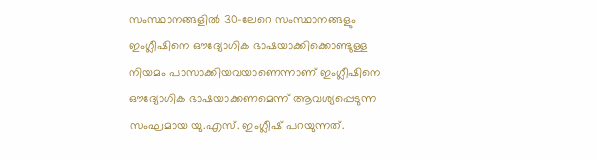സംസ്ഥാനങ്ങളിൽ 30-ലേറെ സംസ്ഥാനങ്ങളും ഇംഗ്ലീഷിനെ ഔദ്യോഗിക ഭാഷയാക്കിക്കൊണ്ടുള്ള നിയമം പാസാക്കിയവയാണെന്നാണ് ഇംഗ്ലീഷിനെ ഔദ്യോഗിക ഭാഷയാക്കണമെന്ന് ആവശ്യപ്പെടുന്ന സംഘമായ യു.എസ്. ഇംഗ്ലീഷ് പറയുന്നത്.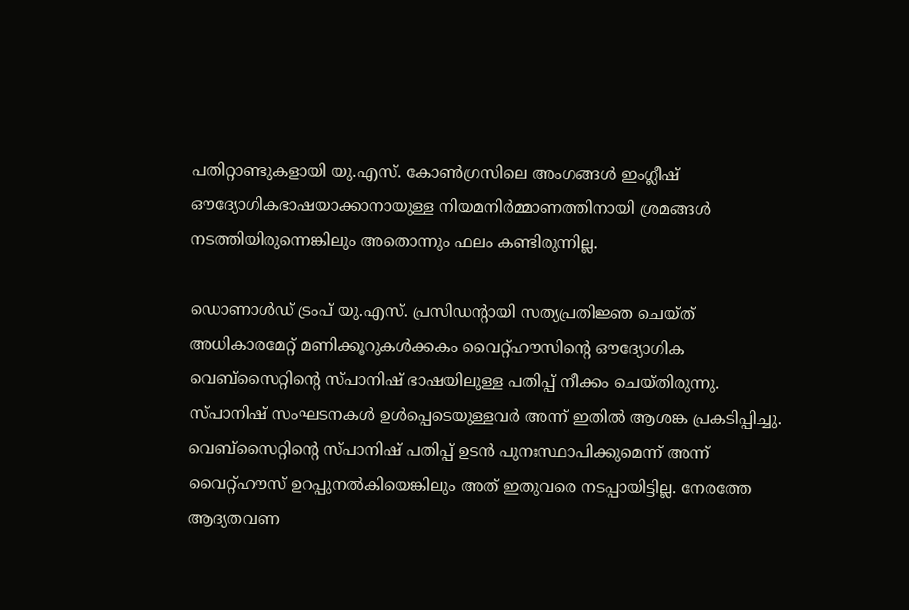പതിറ്റാണ്ടുകളായി യു.എസ്. കോൺഗ്രസിലെ അംഗങ്ങൾ ഇംഗ്ലീഷ് ഔദ്യോഗികഭാഷയാക്കാനായുള്ള നിയമനിർമ്മാണത്തിനായി ശ്രമങ്ങൾ നടത്തിയിരുന്നെങ്കിലും അതൊന്നും ഫലം കണ്ടിരുന്നില്ല.

ഡൊണാൾഡ് ട്രംപ് യു.എസ്. പ്രസിഡന്റായി സത്യപ്രതിജ്ഞ ചെയ്ത് അധികാരമേറ്റ് മണിക്കൂറുകൾക്കകം വൈറ്റ്ഹൗസിന്റെ ഔദ്യോഗിക വെബ്സൈറ്റിന്റെ സ്പാനിഷ് ഭാഷയിലുള്ള പതിപ്പ് നീക്കം ചെയ്തിരുന്നു. സ്പാനിഷ് സംഘടനകൾ ഉൾപ്പെടെയുള്ളവർ അന്ന് ഇതിൽ ആശങ്ക പ്രകടിപ്പിച്ചു. വെബ്സൈറ്റിന്റെ സ്പാനിഷ് പതിപ്പ് ഉടൻ പുനഃസ്ഥാപിക്കുമെന്ന് അന്ന് വൈറ്റ്ഹൗസ് ഉറപ്പുനൽകിയെങ്കിലും അത് ഇതുവരെ നടപ്പായിട്ടില്ല. നേരത്തേ ആദ്യതവണ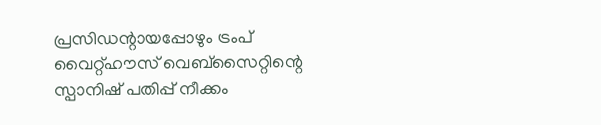പ്രസിഡന്റായപ്പോഴും ട്രംപ് വൈറ്റ്ഹൗസ് വെബ്സൈറ്റിന്റെ സ്പാനിഷ് പതിപ്പ് നീക്കം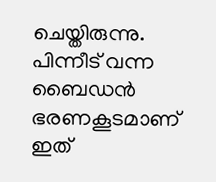ചെയ്തിരുന്നു. പിന്നീട് വന്ന ബൈഡൻ ഭരണകൂടമാണ് ഇത്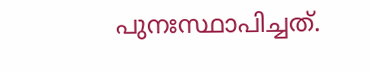പുനഃസ്ഥാപിച്ചത്.